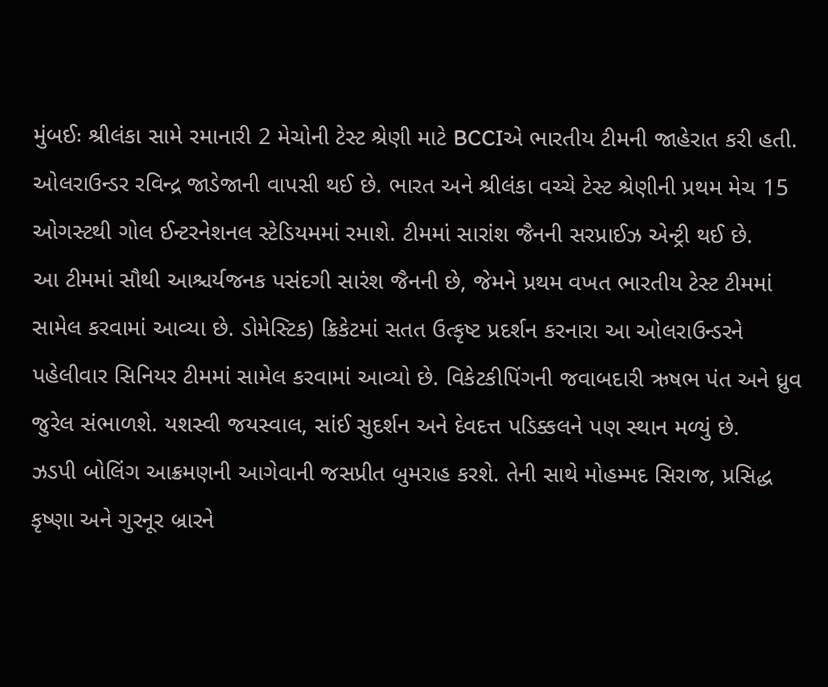મુંબઈઃ શ્રીલંકા સામે રમાનારી 2 મેચોની ટેસ્ટ શ્રેણી માટે BCCIએ ભારતીય ટીમની જાહેરાત કરી હતી. ઓલરાઉન્ડર રવિન્દ્ર જાડેજાની વાપસી થઈ છે. ભારત અને શ્રીલંકા વચ્ચે ટેસ્ટ શ્રેણીની પ્રથમ મેચ 15 ઓગસ્ટથી ગોલ ઈન્ટરનેશનલ સ્ટેડિયમમાં રમાશે. ટીમમાં સારાંશ જૈનની સરપ્રાઈઝ એન્ટ્રી થઈ છે.
આ ટીમમાં સૌથી આશ્ચર્યજનક પસંદગી સારંશ જૈનની છે, જેમને પ્રથમ વખત ભારતીય ટેસ્ટ ટીમમાં સામેલ કરવામાં આવ્યા છે. ડોમેસ્ટિક) ક્રિકેટમાં સતત ઉત્કૃષ્ટ પ્રદર્શન કરનારા આ ઓલરાઉન્ડરને પહેલીવાર સિનિયર ટીમમાં સામેલ કરવામાં આવ્યો છે. વિકેટકીપિંગની જવાબદારી ઋષભ પંત અને ધ્રુવ જુરેલ સંભાળશે. યશસ્વી જયસ્વાલ, સાંઈ સુદર્શન અને દેવદત્ત પડિક્કલને પણ સ્થાન મળ્યું છે.
ઝડપી બોલિંગ આક્રમણની આગેવાની જસપ્રીત બુમરાહ કરશે. તેની સાથે મોહમ્મદ સિરાજ, પ્રસિદ્ધ કૃષ્ણા અને ગુરનૂર બ્રારને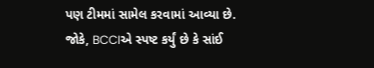પણ ટીમમાં સામેલ કરવામાં આવ્યા છે. જોકે, BCCIએ સ્પષ્ટ કર્યું છે કે સાંઈ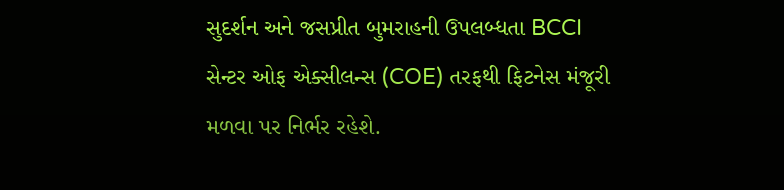સુદર્શન અને જસપ્રીત બુમરાહની ઉપલબ્ધતા BCCI સેન્ટર ઓફ એક્સીલન્સ (COE) તરફથી ફિટનેસ મંજૂરી મળવા પર નિર્ભર રહેશે.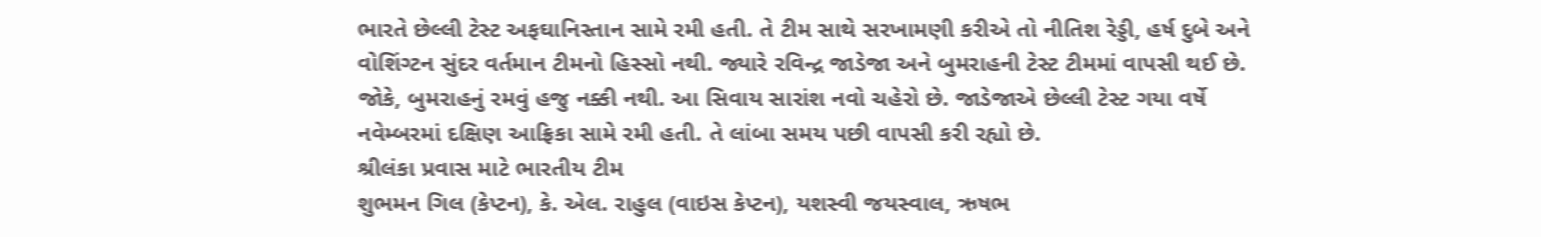ભારતે છેલ્લી ટેસ્ટ અફઘાનિસ્તાન સામે રમી હતી. તે ટીમ સાથે સરખામણી કરીએ તો નીતિશ રેડ્ડી, હર્ષ દુબે અને વોશિંગ્ટન સુંદર વર્તમાન ટીમનો હિસ્સો નથી. જ્યારે રવિન્દ્ર જાડેજા અને બુમરાહની ટેસ્ટ ટીમમાં વાપસી થઈ છે. જોકે, બુમરાહનું રમવું હજુ નક્કી નથી. આ સિવાય સારાંશ નવો ચહેરો છે. જાડેજાએ છેલ્લી ટેસ્ટ ગયા વર્ષે નવેમ્બરમાં દક્ષિણ આફ્રિકા સામે રમી હતી. તે લાંબા સમય પછી વાપસી કરી રહ્યો છે.
શ્રીલંકા પ્રવાસ માટે ભારતીય ટીમ
શુભમન ગિલ (કેપ્ટન), કે. એલ. રાહુલ (વાઇસ કેપ્ટન), યશસ્વી જયસ્વાલ, ઋષભ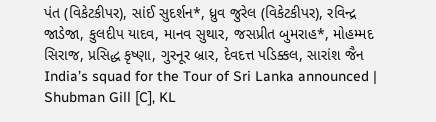પંત (વિકેટકીપર), સાંઈ સુદર્શન*, ધ્રુવ જુરેલ (વિકેટકીપર), રવિન્દ્ર જાડેજા, કુલદીપ યાદવ, માનવ સુથાર, જસપ્રીત બુમરાહ*, મોહમ્મદ સિરાજ, પ્રસિદ્ધ કૃષ્ણા, ગુરનૂર બ્રાર, દેવદત્ત પડિક્કલ, સારાંશ જૈન
India’s squad for the Tour of Sri Lanka announced | Shubman Gill [C], KL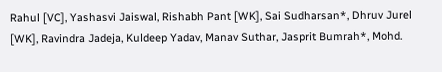Rahul [VC], Yashasvi Jaiswal, Rishabh Pant [WK], Sai Sudharsan*, Dhruv Jurel [WK], Ravindra Jadeja, Kuldeep Yadav, Manav Suthar, Jasprit Bumrah*, Mohd.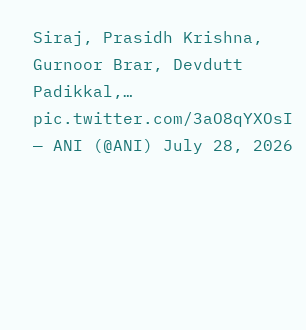Siraj, Prasidh Krishna, Gurnoor Brar, Devdutt Padikkal,… pic.twitter.com/3aO8qYXOsI
— ANI (@ANI) July 28, 2026